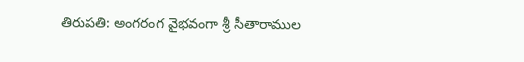తిరుపతి: అంగరంగ వైభవంగా శ్రీ సీతారాముల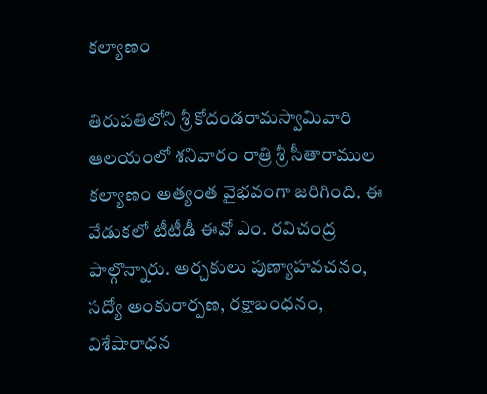కల్యాణం

తిరుపతిలోని శ్రీ కోదండరామస్వామివారి ఆలయంలో శనివారం రాత్రి శ్రీ సీతారాముల కల్యాణం అత్యంత వైభవంగా జరిగింది. ఈ వేడుకలో టీటీడీ ఈవో ఎం. రవిచంద్ర పాల్గొన్నారు. అర్చకులు పుణ్యాహవచనం, సద్యో అంకురార్పణ, రక్షాబంధనం, విశేషారాధన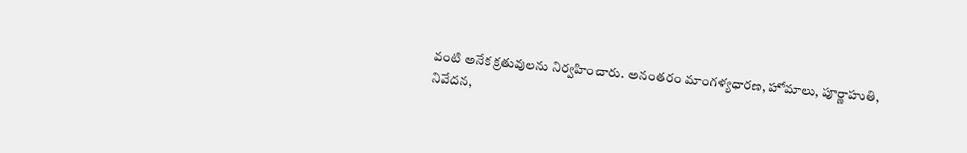వంటి అనేక క్రతువులను నిర్వహించారు. అనంతరం మాంగళ్యధారణ, హోమాలు, పూర్ణాహుతి, నివేదన,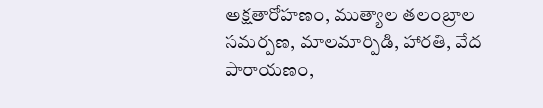అక్షతారోహణం, ముత్యాల తలంబ్రాల సమర్పణ, మాలమార్పిడి, హారతి, వేద పారాయణం,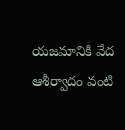యజమానికి వేద ఆశీర్వాదం వంటి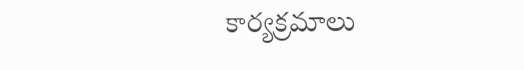కార్యక్రమాలు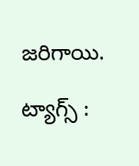జరిగాయి.

ట్యాగ్స్ :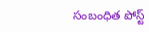సంబంధిత పోస్ట్